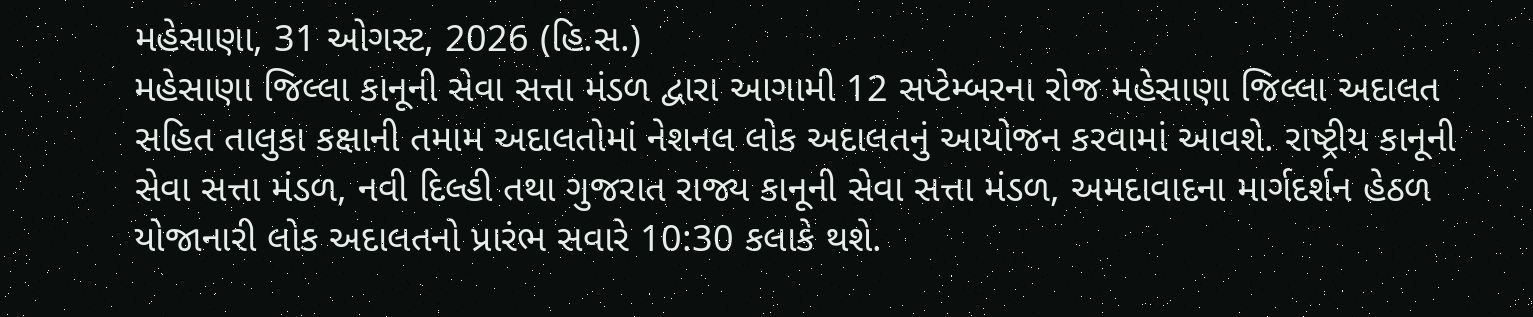મહેસાણા, 31 ઓગસ્ટ, 2026 (હિ.સ.)
મહેસાણા જિલ્લા કાનૂની સેવા સત્તા મંડળ દ્વારા આગામી 12 સપ્ટેમ્બરના રોજ મહેસાણા જિલ્લા અદાલત સહિત તાલુકા કક્ષાની તમામ અદાલતોમાં નેશનલ લોક અદાલતનું આયોજન કરવામાં આવશે. રાષ્ટ્રીય કાનૂની સેવા સત્તા મંડળ, નવી દિલ્હી તથા ગુજરાત રાજ્ય કાનૂની સેવા સત્તા મંડળ, અમદાવાદના માર્ગદર્શન હેઠળ યોજાનારી લોક અદાલતનો પ્રારંભ સવારે 10:30 કલાકે થશે.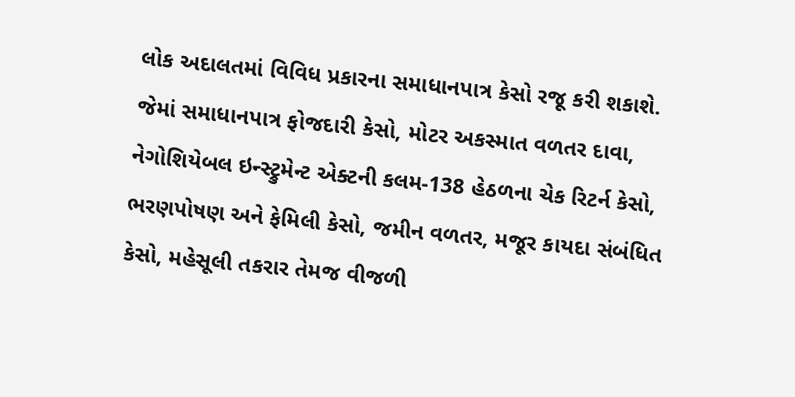લોક અદાલતમાં વિવિધ પ્રકારના સમાધાનપાત્ર કેસો રજૂ કરી શકાશે. જેમાં સમાધાનપાત્ર ફોજદારી કેસો, મોટર અકસ્માત વળતર દાવા, નેગોશિયેબલ ઇન્સ્ટ્રુમેન્ટ એક્ટની કલમ-138 હેઠળના ચેક રિટર્ન કેસો, ભરણપોષણ અને ફેમિલી કેસો, જમીન વળતર, મજૂર કાયદા સંબંધિત કેસો, મહેસૂલી તકરાર તેમજ વીજળી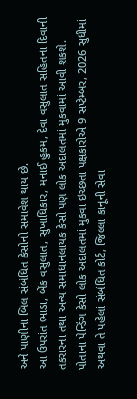અને પાણીના બિલ સંબંધિત કેસોનો સમાવેશ થાય છે.
આ ઉપરાંત ભાડા, બેંક વસુલાત, સુખાધિકાર, મનાઈ હુકમ, દેવા વસુલાત સહિતના દિવાની તકરારના તથા અન્ય સમાધાનલાયક કેસો પણ લોક અદાલતમાં મુકવામાં આવી શકશે.
પોતાના પેન્ડિંગ કેસો લોક અદાલતમાં મુકવા ઇચ્છતા પક્ષકારોએ 9 સપ્ટેમ્બર, 2026 સુધીમાં અથવા તે પહેલાં સંબંધિત કોર્ટ, જિલ્લા કાનૂની સેવા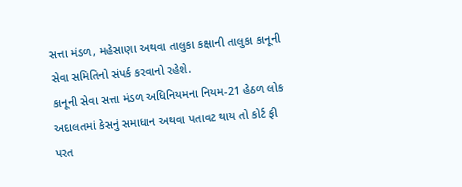સત્તા મંડળ, મહેસાણા અથવા તાલુકા કક્ષાની તાલુકા કાનૂની સેવા સમિતિનો સંપર્ક કરવાનો રહેશે.
કાનૂની સેવા સત્તા મંડળ અધિનિયમના નિયમ-21 હેઠળ લોક અદાલતમાં કેસનું સમાધાન અથવા પતાવટ થાય તો કોર્ટ ફી પરત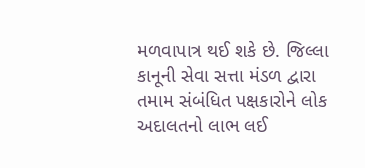મળવાપાત્ર થઈ શકે છે. જિલ્લા કાનૂની સેવા સત્તા મંડળ દ્વારા તમામ સંબંધિત પક્ષકારોને લોક અદાલતનો લાભ લઈ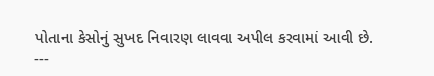પોતાના કેસોનું સુખદ નિવારણ લાવવા અપીલ કરવામાં આવી છે.
---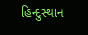હિન્દુસ્થાન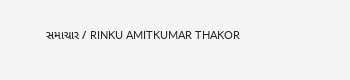સમાચાર / RINKU AMITKUMAR THAKOR